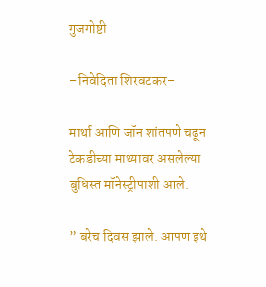गुजगोष्टी

–निवेदिता शिरवटकर–

मार्था आणि जॉन शांतपणे चढून टेकडीच्या माथ्यावर असलेल्या बुधिस्त मॉनेस्ट्रीपाशी आले.

” बरेच दिवस झाले. आपण इथे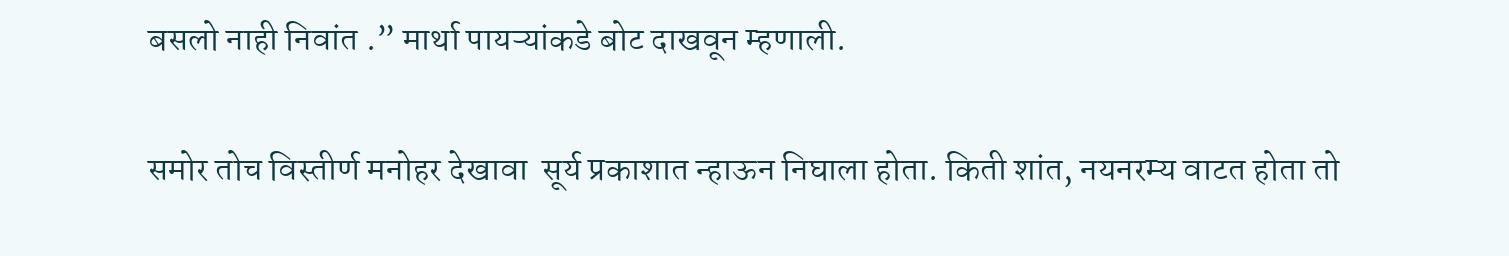बसलो नाही निवांत .” मार्था पायऱ्यांकडे बोट दाखवून म्हणाली.

समोर तोच विस्तीर्ण मनोहर देखावा  सूर्य प्रकाशात न्हाऊन निघाला होता. किती शांत, नयनरम्य वाटत होता तो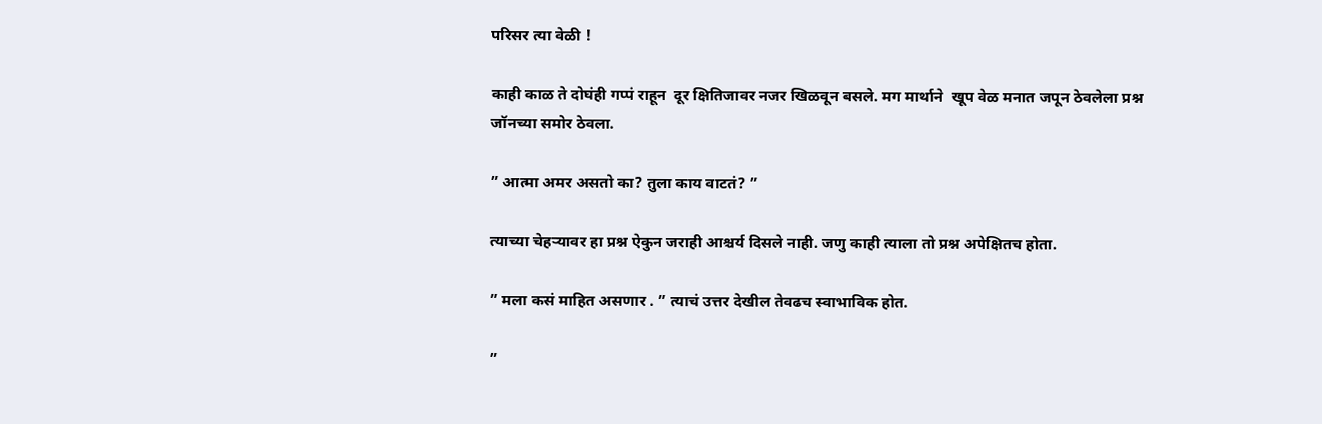परिसर त्या वेळी !

काही काळ ते दोघंही गप्पं राहून  दूर क्षितिजावर नजर खिळवून बसले. मग मार्थाने  खूप वेळ मनात जपून ठेवलेला प्रश्न जॉनच्या समोर ठेवला.

” आत्मा अमर असतो का? तुला काय वाटतं? ”

त्याच्या चेहऱ्यावर हा प्रश्न ऐकुन जराही आश्चर्य दिसले नाही. जणु काही त्याला तो प्रश्न अपेक्षितच होता.

” मला कसं माहित असणार . ” त्याचं उत्तर देखील तेवढच स्वाभाविक होत.

”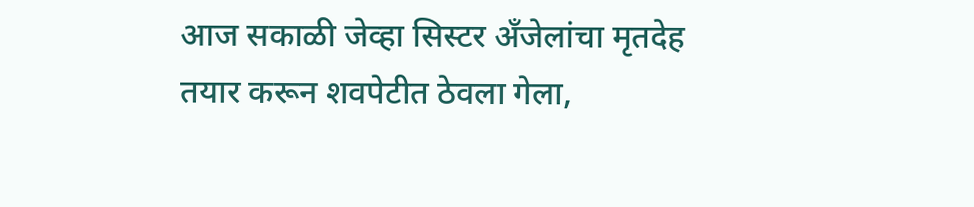आज सकाळी जेव्हा सिस्टर अँजेलांचा मृतदेह तयार करून शवपेटीत ठेवला गेला,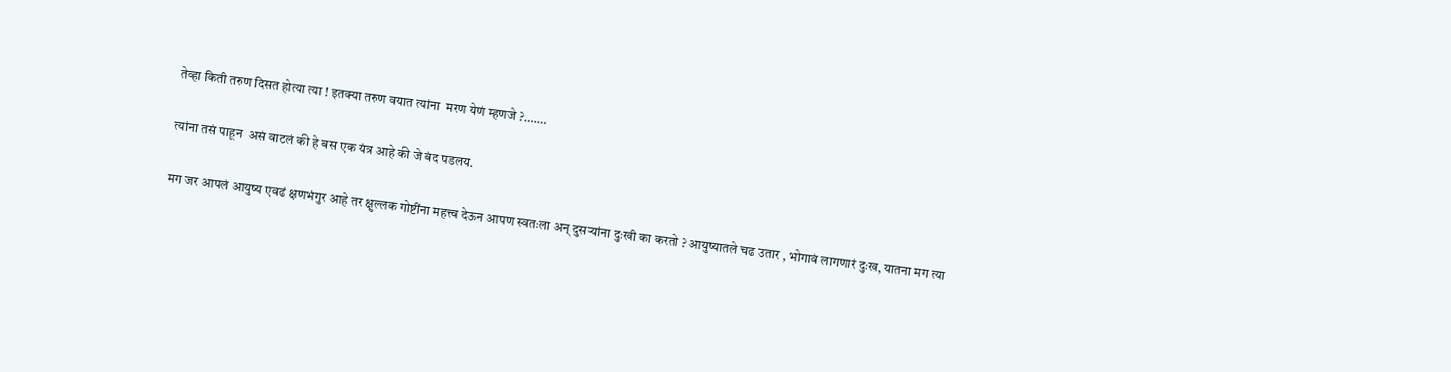तेव्हा किती तरुण दिसत होत्या त्या ! इतक्या तरुण वयात त्यांना  मरण येणं म्हणजे ?….…

त्यांना तसं पाहून  असं वाटलं की हे बस एक यंत्र आहे की जे बंद पडलय.

मग जर आपलं आयुष्य एवढं क्षणभंगुर आहे तर क्षुल्लक गोष्टींना महत्त्व देऊन आपण स्वतःला अन् दुसऱ्यांना दुःखी का करतो ? आयुष्यातले चढ उतार , भोगावं लागणारं दुःख, यातना मग त्या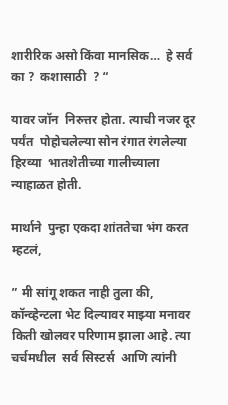शारीरिक असो किंवा मानसिक…  हे सर्व का ?  कशासाठी  ? “

यावर जॉन  निरुत्तर होता. त्याची नजर दूर पर्यंत  पोहोचलेल्या सोन रंगात रंगलेल्या हिरव्या  भातशेतीच्या गालीच्याला न्याहाळत होती.

मार्थाने  पुन्हा एकदा शांततेचा भंग करत म्हटलं,

” मी सांगू शकत नाही तुला की, कॉन्व्हेन्टला भेट दिल्यावर माझ्या मनावर किती खोलवर परिणाम झाला आहे. त्या  चर्चमधील  सर्व सिस्टर्स  आणि त्यांनी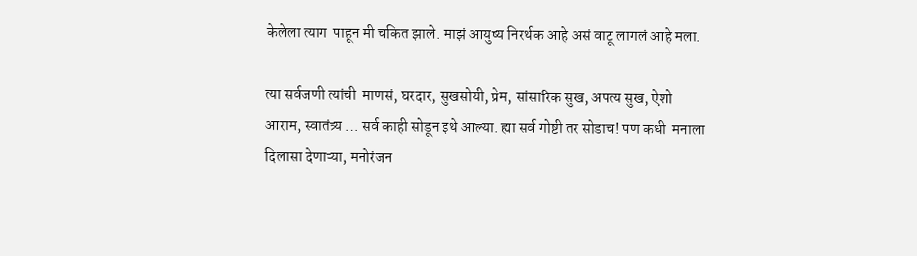केलेला त्याग  पाहून मी चकित झाले. माझं आयुष्य निरर्थक आहे असं वाटू लागलं आहे मला.

त्या सर्वजणी त्यांची  माणसं, घरदार, सुखसोयी, प्रेम, सांसारिक सुख, अपत्य सुख, ऐशो आराम, स्वातंत्र्य … सर्व काही सोडून इथे आल्या. ह्या सर्व गोष्टी तर सोडाच! पण कधी  मनाला दिलासा देणाऱ्या, मनोरंजन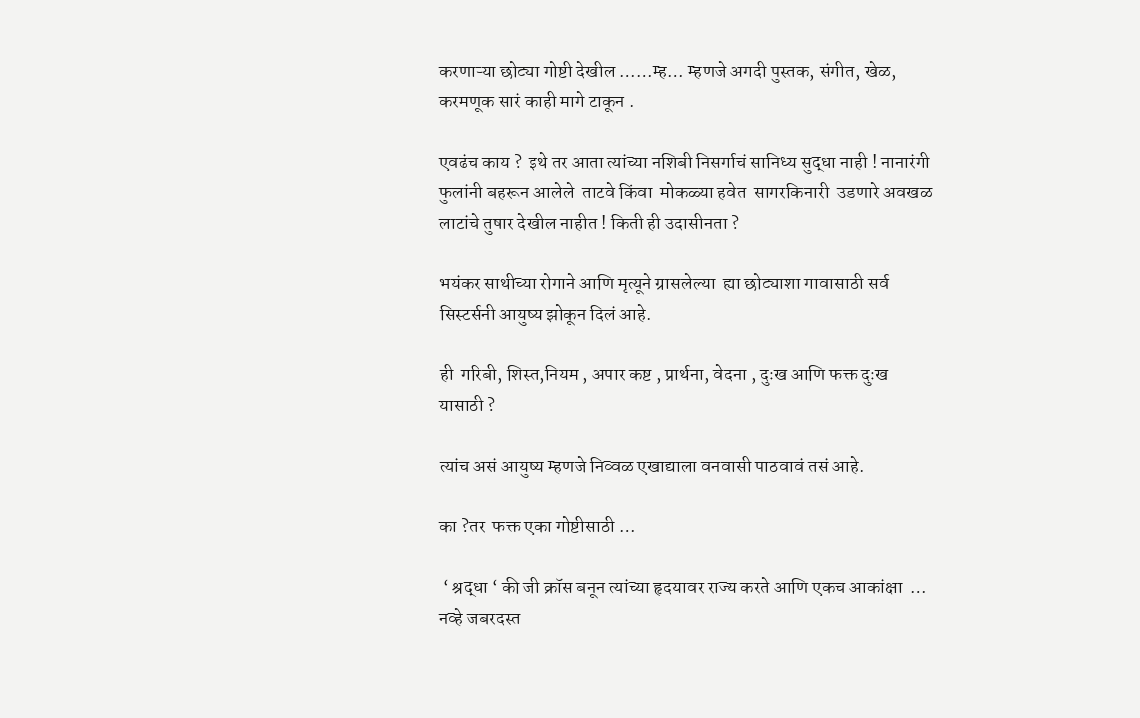करणाऱ्या छोट्या गोष्टी देखील ……म्ह… म्हणजे अगदी पुस्तक, संगीत, खेळ, करमणूक सारं काही मागे टाकून .

एवढंच काय ?  इथे तर आता त्यांच्या नशिबी निसर्गाचं सानिध्य सुद्धा नाही ! नानारंगी फुलांनी बहरून आलेले  ताटवे किंवा  मोकळ्या हवेत  सागरकिनारी  उडणारे अवखळ  लाटांचे तुषार देखील नाहीत ! किती ही उदासीनता ?

भयंकर साथीच्या रोगाने आणि मृत्यूने ग्रासलेल्या  ह्या छोट्याशा गावासाठी सर्व सिस्टर्सनी आयुष्य झोकून दिलं आहे.

ही  गरिबी, शिस्त,नियम , अपार कष्ट , प्रार्थना, वेदना , दुःख आणि फक्त दुःख यासाठी ?

त्यांच असं आयुष्य म्हणजे निव्वळ एखाद्याला वनवासी पाठवावं तसं आहे.

का ?तर  फक्त एका गोष्टीसाठी …

 ‘ श्रद्धा ‘ की जी क्रॉस बनून त्यांच्या हृदयावर राज्य करते आणि एकच आकांक्षा  … नव्हे जबरदस्त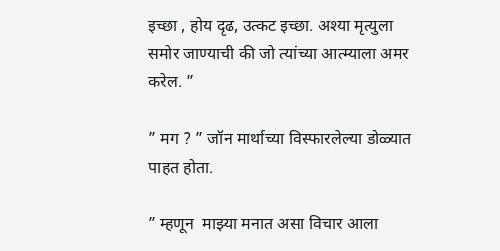इच्छा , होय दृढ, उत्कट इच्छा. अश्या मृत्युला समोर जाण्याची की जो त्यांच्या आत्म्याला अमर करेल. ”

” मग ? ” जॉन मार्थाच्या विस्फारलेल्या डोळ्यात पाहत होता.

” म्हणून  माझ्या मनात असा विचार आला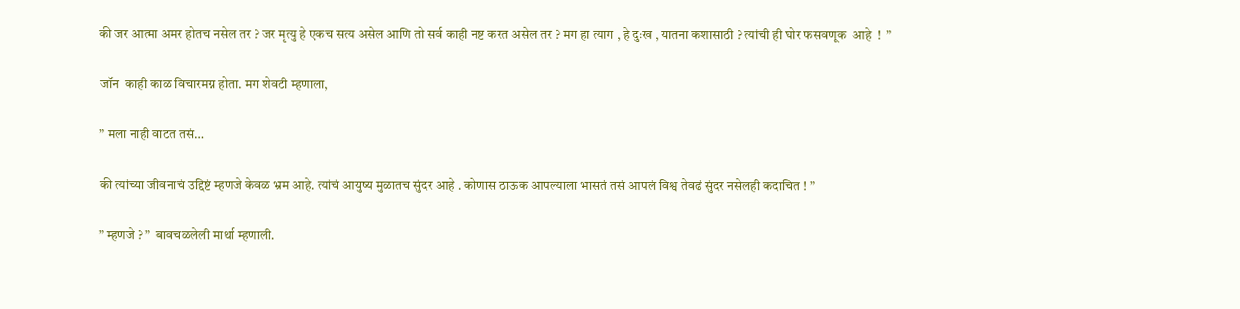की जर आत्मा अमर होतच नसेल तर ? जर मृत्यु हे एकच सत्य असेल आणि तो सर्व काही नष्ट करत असेल तर ? मग हा त्याग , हे दुःख , यातना कशासाठी ? त्यांची ही घोर फसवणूक  आहे  !  ”

जॉन  काही काळ विचारमग्न होता. मग शेवटी म्हणाला,

” मला नाही वाटत तसं…

की त्यांच्या जीवनाचं उद्दिष्टं म्हणजे केवळ भ्रम आहे. त्यांचं आयुष्य मुळातच सुंदर आहे . कोणास ठाऊक आपल्याला भासतं तसं आपलं विश्व तेवढं सुंदर नसेलही कदाचित ! ”

” म्हणजे ? ”  बावचळलेली मार्था म्हणाली.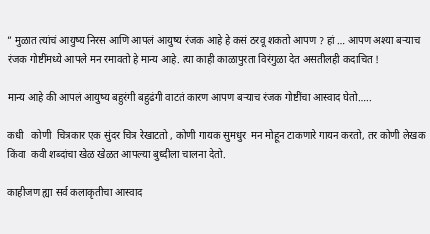” मुळात त्यांचं आयुष्य निरस आणि आपलं आयुष्य रंजक आहे हे कसं ठरवू शकतो आपण ? हां … आपण अश्या बऱ्याच रंजक गोष्टींमध्ये आपले मन रमावतो हे मान्य आहे. त्या काही काळापुरता विरंगुळा देत असतीलही कदाचित !

मान्य आहे की आपलं आयुष्य बहुरंगी बहुढंगी वाटतं कारण आपण बऱ्याच रंजक गोष्टींचा आस्वाद घेतो…..

कधी   कोणी  चित्रकार एक सुंदर चित्र रेखाटतो , कोणी गायक सुमधुर  मन मोहून टाकणारे गायन करतो, तर कोणी लेखक किंवा  कवी शब्दांचा खेळ खेळत आपल्या बुध्दीला चालना देतो.

काहीजण ह्या सर्व कलाकृतीचा आस्वाद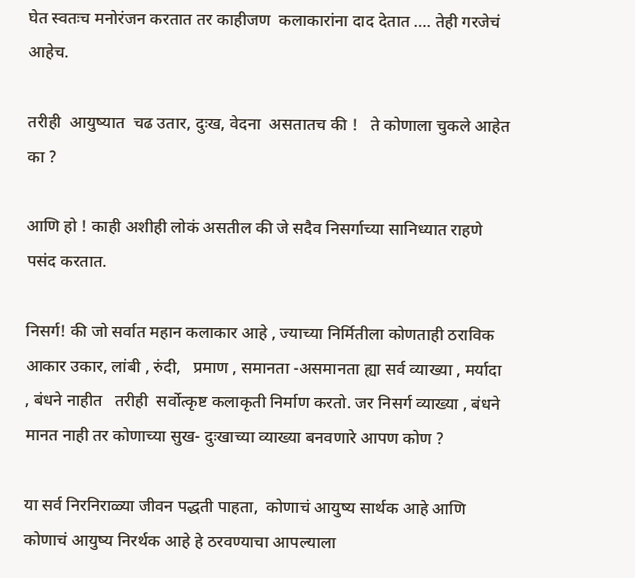घेत स्वतःच मनोरंजन करतात तर काहीजण  कलाकारांना दाद देतात …. तेही गरजेचं आहेच.

तरीही  आयुष्यात  चढ उतार, दुःख, वेदना  असतातच की !   ते कोणाला चुकले आहेत का ?

आणि हो ! काही अशीही लोकं असतील की जे सदैव निसर्गाच्या सानिध्यात राहणे पसंद करतात.

निसर्ग! की जो सर्वात महान कलाकार आहे , ज्याच्या निर्मितीला कोणताही ठराविक आकार उकार, लांबी , रुंदी,   प्रमाण , समानता -असमानता ह्या सर्व व्याख्या , मर्यादा , बंधने नाहीत   तरीही  सर्वोत्कृष्ट कलाकृती निर्माण करतो. जर निसर्ग व्याख्या , बंधने मानत नाही तर कोणाच्या सुख- दुःखाच्या व्याख्या बनवणारे आपण कोण ?

या सर्व निरनिराळ्या जीवन पद्धती पाहता,  कोणाचं आयुष्य सार्थक आहे आणि कोणाचं आयुष्य निरर्थक आहे हे ठरवण्याचा आपल्याला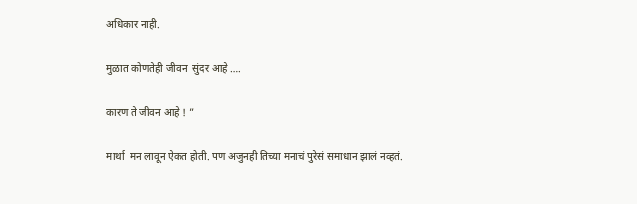अधिकार नाही.

मुळात कोणतेही जीवन  सुंदर आहे ….

कारण ते जीवन आहे ! ”

मार्था  मन लावून ऐकत होती. पण अजुनही तिच्या मनाचं पुरेसं समाधान झालं नव्हतं.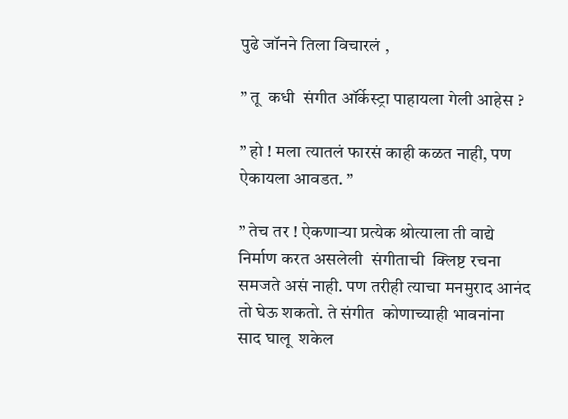पुढे जॉनने तिला विचारलं ,

” तू  कधी  संगीत ऑर्केस्ट्रा पाहायला गेली आहेस ?

” हो ! मला त्यातलं फारसं काही कळत नाही, पण ऐकायला आवडत. ”

” तेच तर ! ऐकणाऱ्या प्रत्येक श्रोत्याला ती वाद्ये निर्माण करत असलेली  संगीताची  क्लिष्ट रचना समजते असं नाही. पण तरीही त्याचा मनमुराद आनंद तो घेऊ शकतो. ते संगीत  कोणाच्याही भावनांना साद घालू  शकेल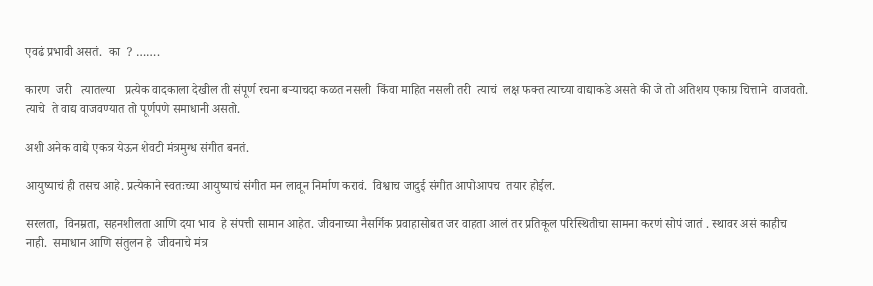एवढं प्रभावी असतं.  का  ? …….

कारण  जरी   त्यातल्या   प्रत्येक वादकाला देखील ती संपूर्ण रचना बऱ्याचदा कळत नसली  किंवा माहित नसली तरी  त्याचं  लक्ष फक्त त्याच्या वाद्याकडे असते की जे तो अतिशय एकाग्र चित्ताने  वाजवतो. त्याचे  ते वाद्य वाजवण्यात तो पूर्णपणे समाधानी असतो.

अशी अनेक वाद्ये एकत्र येऊन शेवटी मंत्रमुग्ध संगीत बनतं.

आयुष्याचं ही तसच आहे. प्रत्येकाने स्वतःच्या आयुष्याचं संगीत मन लावून निर्माण करावं.  विश्वाच जादुई संगीत आपोआपच  तयार होईल.

सरलता,  विनम्रता, सहनशीलता आणि दया भाव  हे संपत्ती सामान आहेत. जीवनाच्या नैसर्गिक प्रवाहासोबत जर वाहता आलं तर प्रतिकूल परिस्थितीचा सामना करणं सोपं जातं . स्थावर असं काहीच नाही.  समाधान आणि संतुलन हे  जीवनाचे मंत्र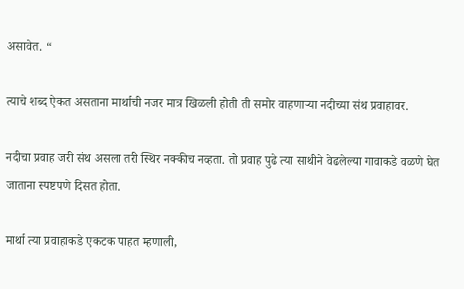असावेत. “

त्याचे शब्द ऐकत असताना मार्थाची नजर मात्र खिळली होती ती समोर वाहणाऱ्या नदीच्या संथ प्रवाहावर.

नदीचा प्रवाह जरी संथ असला तरी स्थिर नक्कीच नव्हता. तो प्रवाह पुढे त्या साथीने वेढलेल्या गावाकडे वळणे घेत जाताना स्पष्टपणे दिसत होता.

मार्था त्या प्रवाहाकडे एकटक पाहत म्हणाली,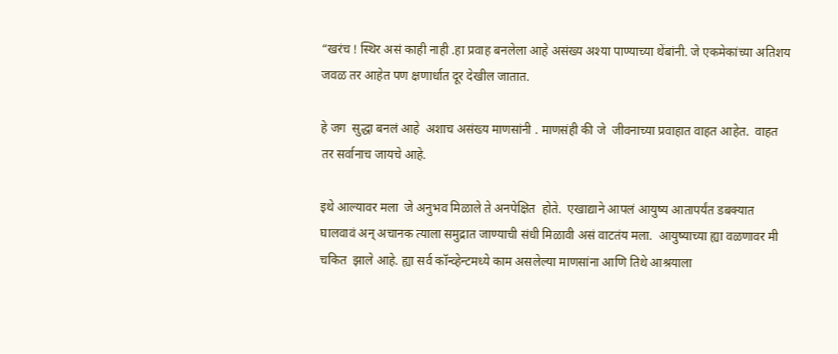“खरंच ! स्थिर असं काही नाही .हा प्रवाह बनलेला आहे असंख्य अश्या पाण्याच्या थेंबांनी. जे एकमेकांच्या अतिशय जवळ तर आहेत पण क्षणार्धात दूर देखील जातात.

हे जग  सुद्धा बनलं आहे  अशाच असंख्य माणसांनी . माणसंही की जे  जीवनाच्या प्रवाहात वाहत आहेत.  वाहत तर सर्वानाच जायचे आहे.

इथे आल्यावर मला  जे अनुभव मिळाले ते अनपेक्षित  होते.  एखाद्याने आपलं आयुष्य आतापर्यंत डबक्यात घालवावं अन् अचानक त्याला समुद्रात जाण्याची संधी मिळावी असं वाटतंय मला.  आयुष्याच्या ह्या वळणावर मी चकित  झाले आहे. ह्या सर्व कॉन्व्हेन्टमध्ये काम असलेल्या माणसांना आणि तिथे आश्रयाला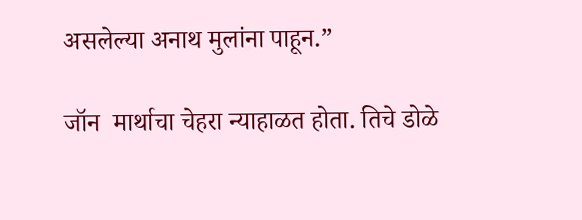असलेल्या अनाथ मुलांना पाहून.”

जॉन  मार्थाचा चेहरा न्याहाळत होता. तिचे डोळे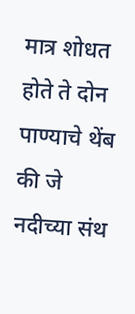मात्र शोधत होते ते दोन पाण्याचे थेंब की जे नदीच्या संथ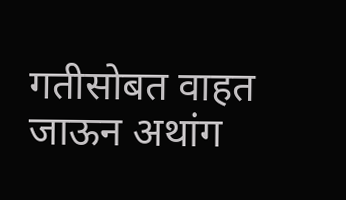गतीसोबत वाहत जाऊन अथांग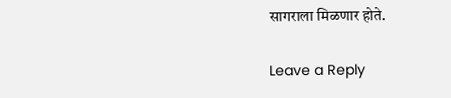सागराला मिळणार होते.

Leave a Reply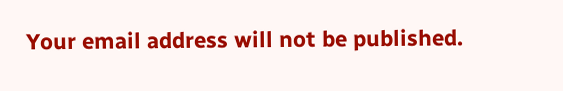Your email address will not be published.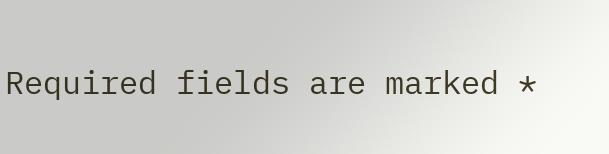Required fields are marked *